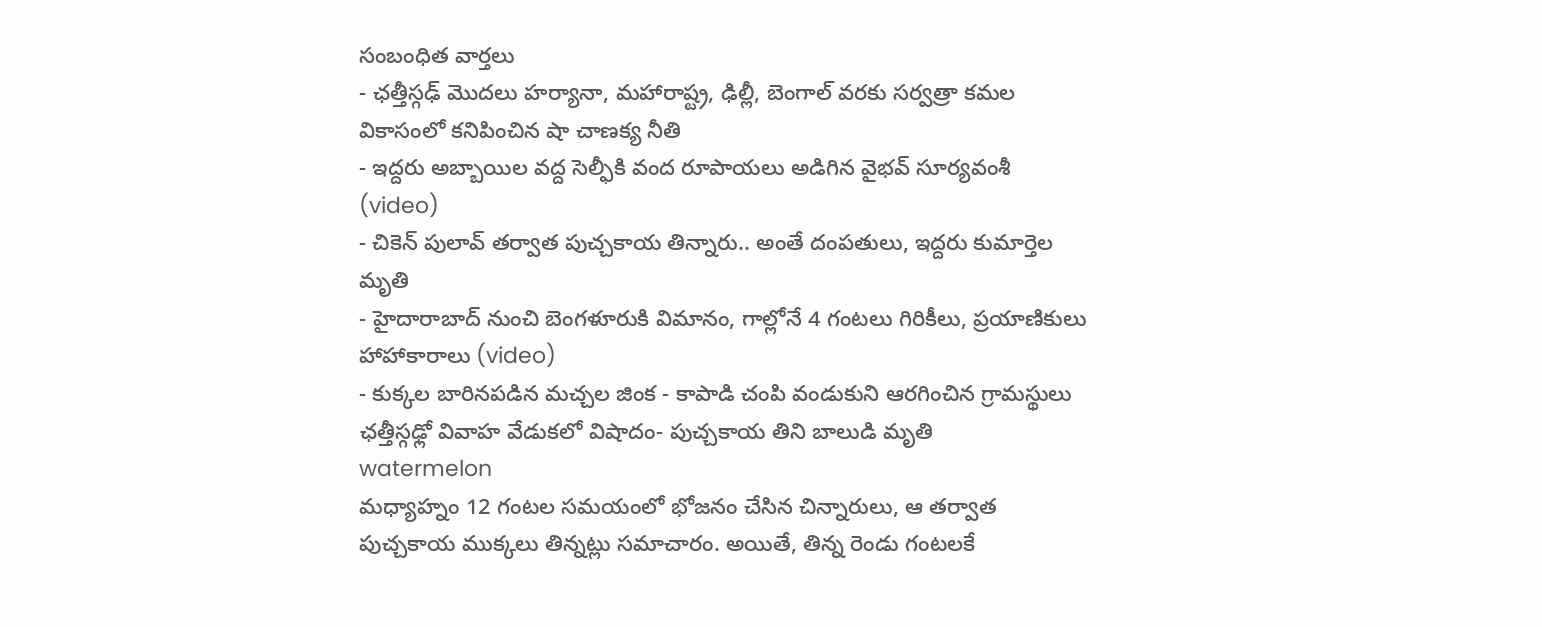సంబంధిత వార్తలు
- ఛత్తీస్గఢ్ మొదలు హర్యానా, మహారాష్ట్ర, ఢిల్లీ, బెంగాల్ వరకు సర్వత్రా కమల వికాసంలో కనిపించిన షా చాణక్య నీతి
- ఇద్దరు అబ్బాయిల వద్ద సెల్ఫీకి వంద రూపాయలు అడిగిన వైభవ్ సూర్యవంశీ (video)
- చికెన్ పులావ్ తర్వాత పుచ్చకాయ తిన్నారు.. అంతే దంపతులు, ఇద్దరు కుమార్తెల మృతి
- హైదారాబాద్ నుంచి బెంగళూరుకి విమానం, గాల్లోనే 4 గంటలు గిరికీలు, ప్రయాణికులు హాహాకారాలు (video)
- కుక్కల బారినపడిన మచ్చల జింక - కాపాడి చంపి వండుకుని ఆరగించిన గ్రామస్థులు
ఛత్తీస్గఢ్లో వివాహ వేడుకలో విషాదం- పుచ్చకాయ తిని బాలుడి మృతి
watermelon
మధ్యాహ్నం 12 గంటల సమయంలో భోజనం చేసిన చిన్నారులు, ఆ తర్వాత పుచ్చకాయ ముక్కలు తిన్నట్లు సమాచారం. అయితే, తిన్న రెండు గంటలకే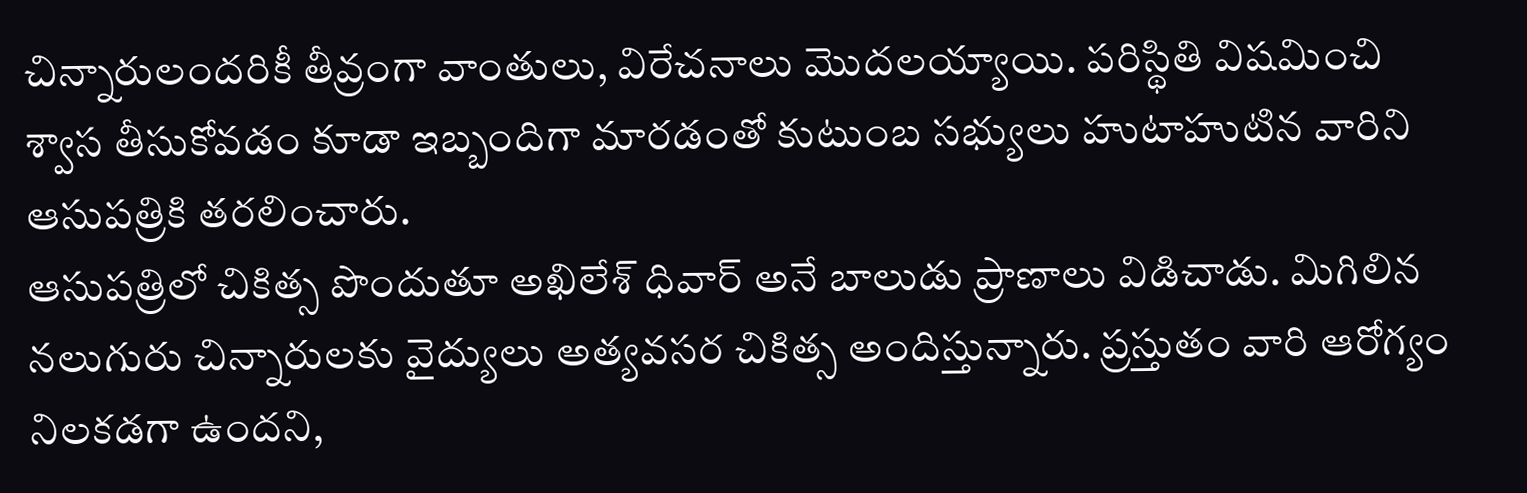చిన్నారులందరికీ తీవ్రంగా వాంతులు, విరేచనాలు మొదలయ్యాయి. పరిస్థితి విషమించి శ్వాస తీసుకోవడం కూడా ఇబ్బందిగా మారడంతో కుటుంబ సభ్యులు హుటాహుటిన వారిని ఆసుపత్రికి తరలించారు.
ఆసుపత్రిలో చికిత్స పొందుతూ అఖిలేశ్ ధివార్ అనే బాలుడు ప్రాణాలు విడిచాడు. మిగిలిన నలుగురు చిన్నారులకు వైద్యులు అత్యవసర చికిత్స అందిస్తున్నారు. ప్రస్తుతం వారి ఆరోగ్యం నిలకడగా ఉందని,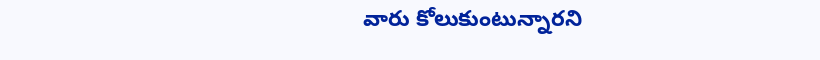వారు కోలుకుంటున్నారని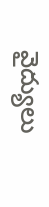వైద్యులు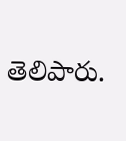తెలిపారు.